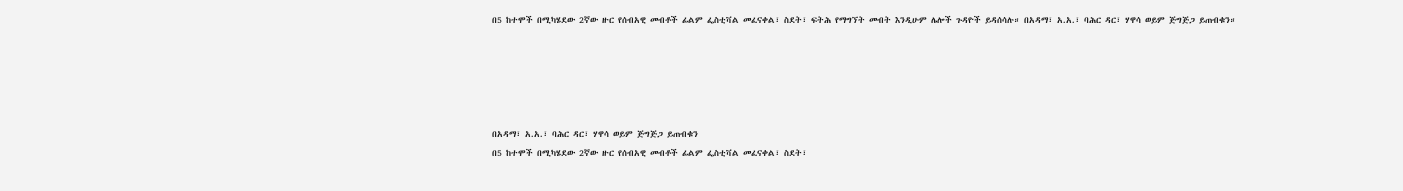በ5 ከተሞች በሚካሄደው 2ኛው ዙር የሰብአዊ መብቶች ፊልም ፌስቲቫል መፈናቀል፣ ስደት፣ ፍትሕ የማግኘት መብት እንዲሁም ሌሎች ጉዳዮች ይዳሰሳሉ። በአዳማ፣ አ.አ.፣ ባሕር ዳር፣ ሃዋሳ ወይም ጅግጅጋ ይጠብቁን።





በአዳማ፣ አ.አ.፣ ባሕር ዳር፣ ሃዋሳ ወይም ጅግጅጋ ይጠብቁን
በ5 ከተሞች በሚካሄደው 2ኛው ዙር የሰብአዊ መብቶች ፊልም ፌስቲቫል መፈናቀል፣ ስደት፣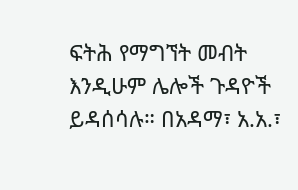ፍትሕ የማግኘት መብት እንዲሁም ሌሎች ጉዳዮች ይዳሰሳሉ። በአዳማ፣ አ.አ.፣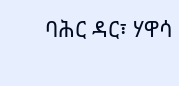ባሕር ዳር፣ ሃዋሳ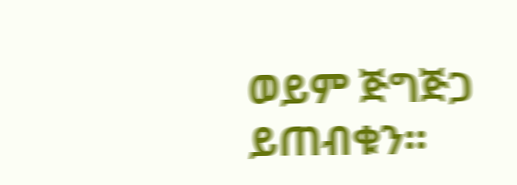ወይም ጅግጅጋ ይጠብቁን።